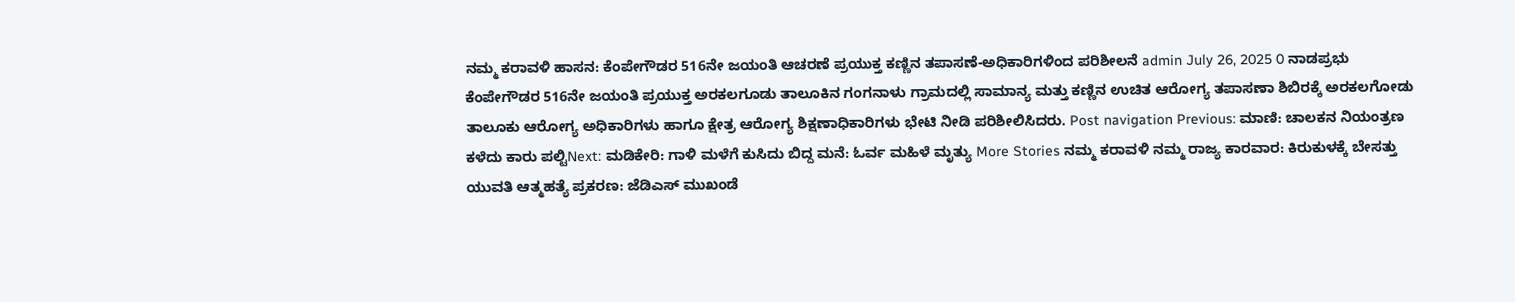ನಮ್ಮ ಕರಾವಳಿ ಹಾಸನ: ಕೆಂಪೇಗೌಡರ 516ನೇ ಜಯಂತಿ ಆಚರಣೆ ಪ್ರಯುಕ್ತ ಕಣ್ಣಿನ ತಪಾಸಣೆ-ಅಧಿಕಾರಿಗಳಿಂದ ಪರಿಶೀಲನೆ admin July 26, 2025 0 ನಾಡಪ್ರಭು ಕೆಂಪೇಗೌಡರ 516ನೇ ಜಯಂತಿ ಪ್ರಯುಕ್ತ ಅರಕಲಗೂಡು ತಾಲೂಕಿನ ಗಂಗನಾಳು ಗ್ರಾಮದಲ್ಲಿ ಸಾಮಾನ್ಯ ಮತ್ತು ಕಣ್ಣಿನ ಉಚಿತ ಆರೋಗ್ಯ ತಪಾಸಣಾ ಶಿಬಿರಕ್ಕೆ ಅರಕಲಗೋಡು ತಾಲೂಕು ಆರೋಗ್ಯ ಅಧಿಕಾರಿಗಳು ಹಾಗೂ ಕ್ಷೇತ್ರ ಆರೋಗ್ಯ ಶಿಕ್ಷಣಾಧಿಕಾರಿಗಳು ಭೇಟಿ ನೀಡಿ ಪರಿಶೀಲಿಸಿದರು. Post navigation Previous: ಮಾಣಿ: ಚಾಲಕನ ನಿಯಂತ್ರಣ ಕಳೆದು ಕಾರು ಪಲ್ಟಿNext: ಮಡಿಕೇರಿ: ಗಾಳಿ ಮಳೆಗೆ ಕುಸಿದು ಬಿದ್ದ ಮನೆ: ಓರ್ವ ಮಹಿಳೆ ಮೃತ್ಯು More Stories ನಮ್ಮ ಕರಾವಳಿ ನಮ್ಮ ರಾಜ್ಯ ಕಾರವಾರ: ಕಿರುಕುಳಕ್ಕೆ ಬೇಸತ್ತು ಯುವತಿ ಆತ್ಮಹತ್ಯೆ ಪ್ರಕರಣ: ಜೆಡಿಎಸ್ ಮುಖಂಡೆ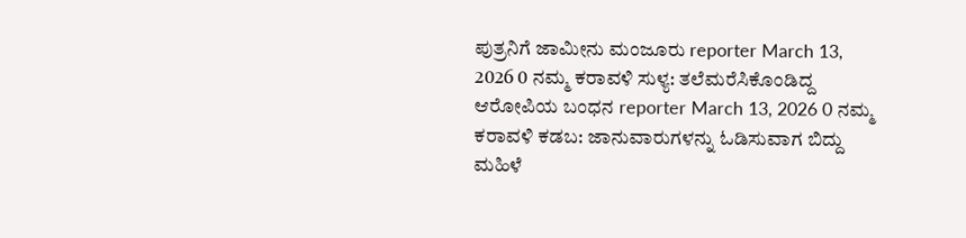ಪುತ್ರನಿಗೆ ಜಾಮೀನು ಮಂಜೂರು reporter March 13, 2026 0 ನಮ್ಮ ಕರಾವಳಿ ಸುಳ್ಯ: ತಲೆಮರೆಸಿಕೊಂಡಿದ್ದ ಆರೋಪಿಯ ಬಂಧನ reporter March 13, 2026 0 ನಮ್ಮ ಕರಾವಳಿ ಕಡಬ: ಜಾನುವಾರುಗಳನ್ನು ಓಡಿಸುವಾಗ ಬಿದ್ದು ಮಹಿಳೆ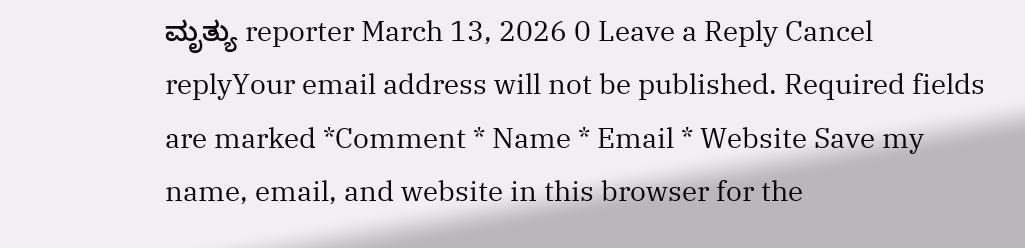ಮೃತ್ಯು reporter March 13, 2026 0 Leave a Reply Cancel replyYour email address will not be published. Required fields are marked *Comment * Name * Email * Website Save my name, email, and website in this browser for the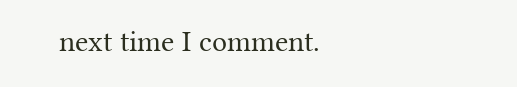next time I comment.